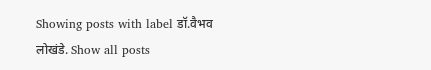Showing posts with label डॉ.वैभव लोखंडे. Show all posts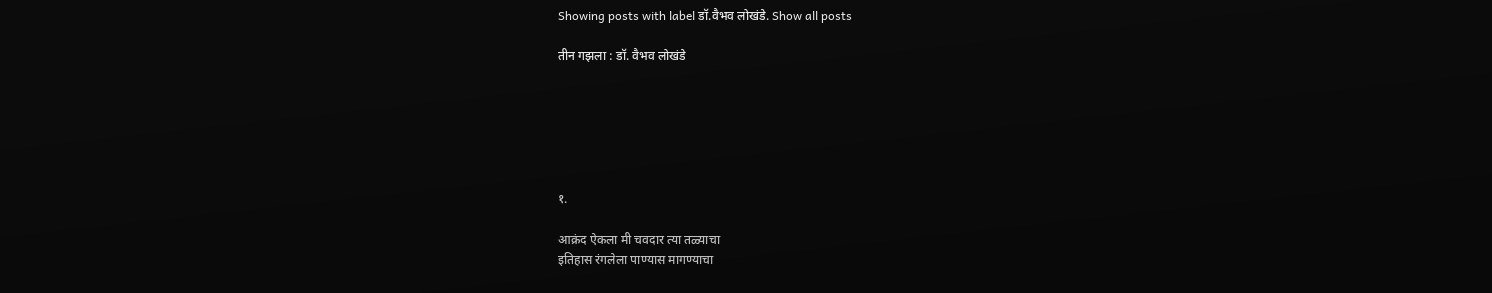Showing posts with label डॉ.वैभव लोखंडे. Show all posts

तीन गझला : डॉ. वैभव लोखंडे






१.

आक्रंद ऐकला मी चवदार त्या तळ्याचा
इतिहास रंगलेला पाण्यास मागण्याचा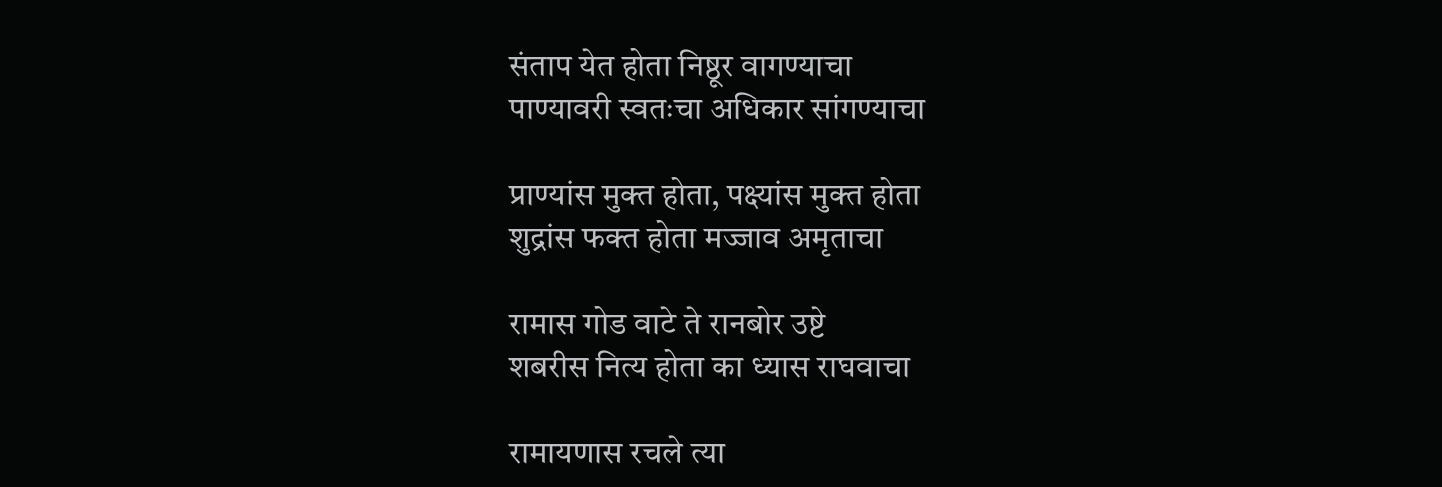संताप येत होता निष्ठूर वागण्याचा
पाण्यावरी स्वतःचा अधिकार सांगण्याचा

प्राण्यांस मुक्त होता, पक्ष्यांस मुक्त होता
शुद्रांस फक्त होता मज्जाव अमृताचा

रामास गोड वाटे ते रानबोर उष्टे
शबरीस नित्य होता का ध्यास राघवाचा

रामायणास रचले त्या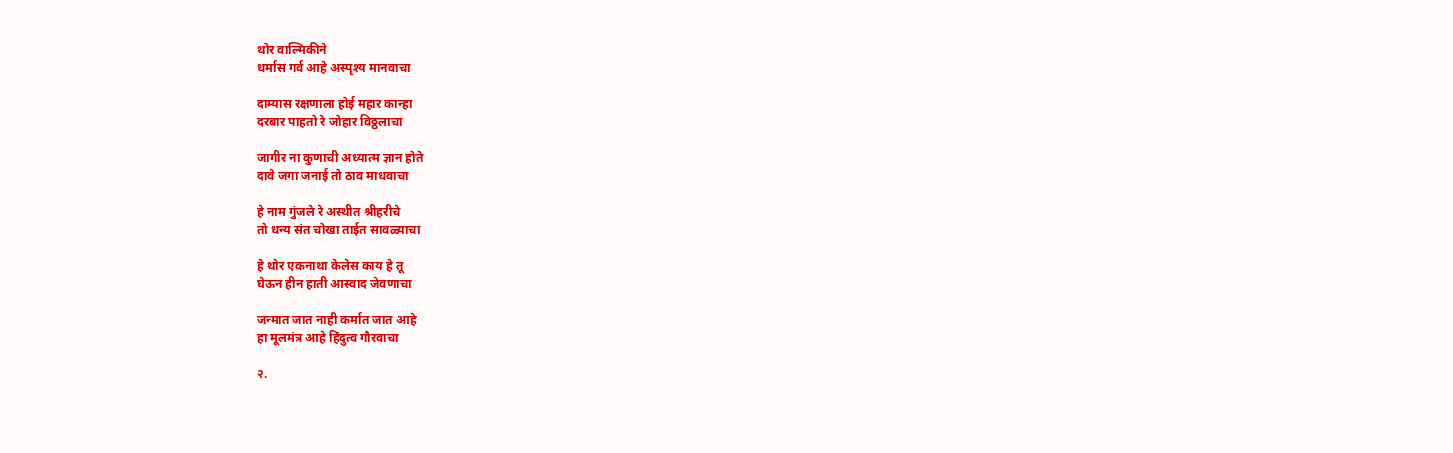थोर वाल्मिकीने
धर्मास गर्व आहे अस्पृश्य मानवाचा

दाम्यास रक्षणाला होई महार कान्हा
दरबार पाहतो रे जोहार विठ्ठलाचा

जागीर ना कुणाची अध्यात्म ज्ञान होते
दावे जगा जनाई तो ठाव माधवाचा

हे नाम गुंजले रे अस्थीत श्रीहरीचे
तो धन्य संत चोखा ताईत सावळ्याचा

हे थोर एकनाथा केलेस काय हे तू
घेऊन हीन हाती आस्वाद जेवणाचा

जन्मात जात नाही कर्मात जात आहे
हा मूलमंत्र आहे हिंदुत्व गौरवाचा

२.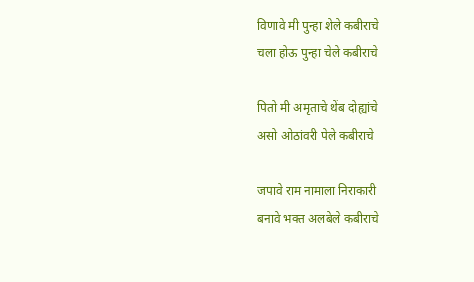विणावे मी पुन्हा शेले कबीराचे
चला होऊ पुन्हा चेले कबीराचे

पितो मी अमृताचे थेंब दोह्यांचे
असो ओठांवरी पेले कबीराचे

जपावे राम नामाला निराकारी
बनावे भक्त अलबेले कबीराचे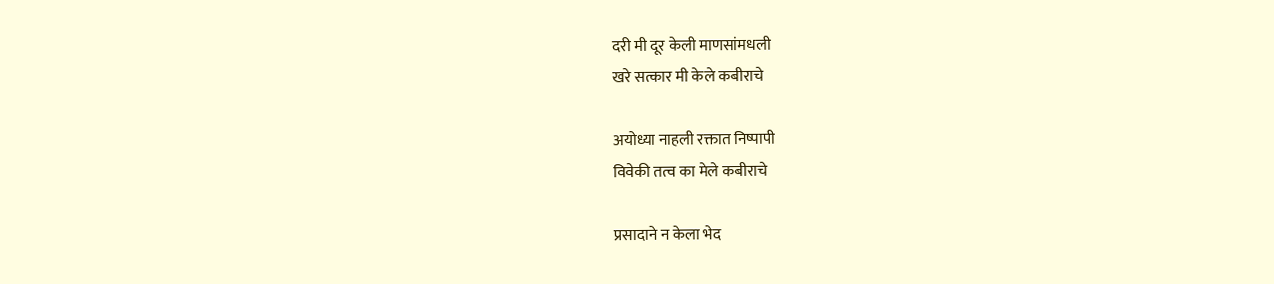दरी मी दूर केली माणसांमधली
खरे सत्कार मी केले कबीराचे

अयोध्या नाहली रक्तात निष्पापी
विवेकी तत्व का मेले कबीराचे

प्रसादाने न केला भेद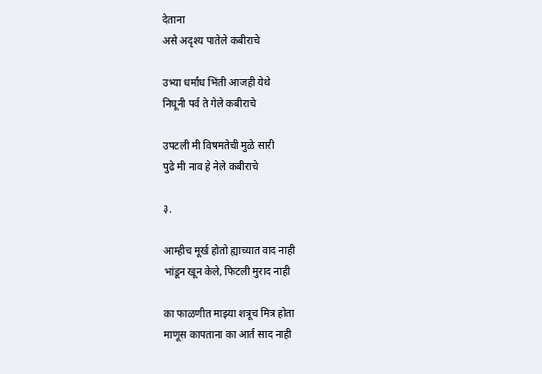देताना
असे अदृश्य पातेले कबीराचे

उभ्या धर्मांध भिंती आजही येथे
निघूनी पर्व ते गेले कबीराचे

उपटली मी विषमतेची मुळे सारी
पुढे मी नाव हे नेले कबीराचे

३.

आम्हीच मूर्ख होतो ह्याच्यात वाद नाही
भांडून खून केले, फिटली मुराद नाही

का फाळणीत माझ्या शत्रूच मित्र होता
माणूस कापताना का आर्त साद नाही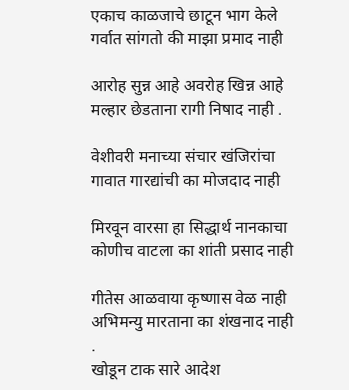एकाच काळजाचे छाटून भाग केले
गर्वात सांगतो की माझा प्रमाद नाही

आरोह सुन्न आहे अवरोह खिन्न आहे
मल्हार छेडताना रागी निषाद नाही .

वेशीवरी मनाच्या संचार खंजिरांचा
गावात गारद्यांची का मोजदाद नाही

मिरवून वारसा हा सिद्धार्थ नानकाचा
कोणीच वाटला का शांती प्रसाद नाही

गीतेस आळवाया कृष्णास वेळ नाही
अभिमन्यु मारताना का शंखनाद नाही
.
खोडून टाक सारे आदेश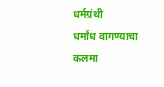धर्मग्रंथी
धर्मांध वागण्याचा कलमा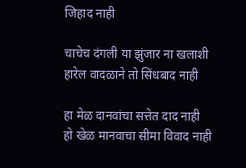जिहाद नाही

चाचेच दंगली या झुंजार ना खलाशी
हारेल वादळाने तो सिंधबाद नाही

हा मेळ दानवांचा सत्तेत दाद नाही
हो खेळ मानवाचा सीमा विवाद नाही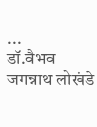...
डॉ.वैभव जगन्नाथ लोखंडे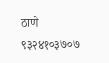ठाणे
९३२४१०३७०७